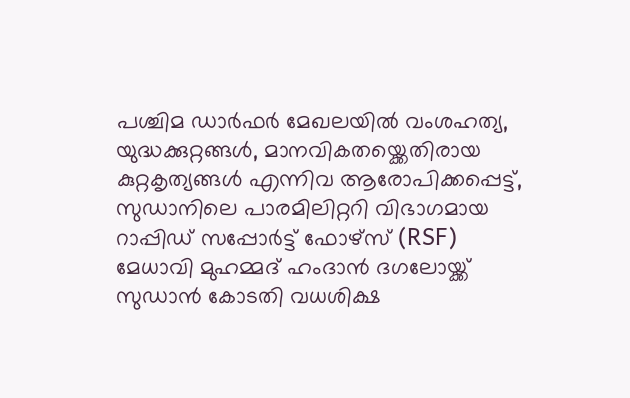പശ്ചിമ ഡാർഫർ മേഖലയിൽ വംശഹത്യ, യുദ്ധക്കുറ്റങ്ങൾ, മാനവികതയ്ക്കെതിരായ കുറ്റകൃത്യങ്ങൾ എന്നിവ ആരോപിക്കപ്പെട്ട്, സുഡാനിലെ പാരമിലിറ്ററി വിഭാഗമായ റാപ്പിഡ് സപ്പോർട്ട് ഫോഴ്സ് (RSF) മേധാവി മുഹമ്മദ് ഹംദാൻ ദഗലോയ്ക്ക് സുഡാൻ കോടതി വധശിക്ഷ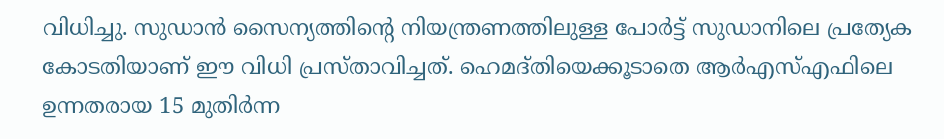വിധിച്ചു. സുഡാൻ സൈന്യത്തിന്റെ നിയന്ത്രണത്തിലുള്ള പോർട്ട് സുഡാനിലെ പ്രത്യേക കോടതിയാണ് ഈ വിധി പ്രസ്താവിച്ചത്. ഹെമദ്തിയെക്കൂടാതെ ആർഎസ്എഫിലെ ഉന്നതരായ 15 മുതിർന്ന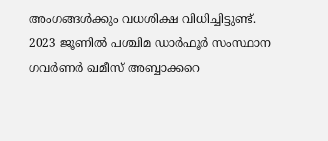അംഗങ്ങൾക്കും വധശിക്ഷ വിധിച്ചിട്ടുണ്ട്.
2023 ജൂണിൽ പശ്ചിമ ഡാർഫൂർ സംസ്ഥാന ഗവർണർ ഖമീസ് അബ്ബാക്കറെ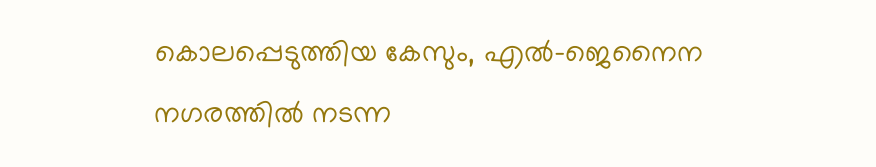കൊലപ്പെടുത്തിയ കേസും, എൽ-ജെനൈന നഗരത്തിൽ നടന്ന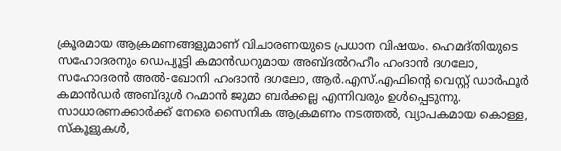ക്രൂരമായ ആക്രമണങ്ങളുമാണ് വിചാരണയുടെ പ്രധാന വിഷയം. ഹെമദ്തിയുടെ സഹോദരനും ഡെപ്യൂട്ടി കമാൻഡറുമായ അബ്ദൽറഹീം ഹംദാൻ ദഗലോ, സഹോദരൻ അൽ-ഖോനി ഹംദാൻ ദഗലോ, ആർ.എസ്.എഫിന്റെ വെസ്റ്റ് ഡാർഫൂർ കമാൻഡർ അബ്ദുൾ റഹ്മാൻ ജുമാ ബർക്കല്ല എന്നിവരും ഉൾപ്പെടുന്നു.
സാധാരണക്കാർക്ക് നേരെ സൈനിക ആക്രമണം നടത്തൽ, വ്യാപകമായ കൊള്ള, സ്കൂളുകൾ,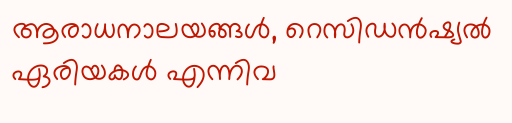ആരാധനാലയങ്ങൾ, റെസിഡൻഷ്യൽ ഏരിയകൾ എന്നിവ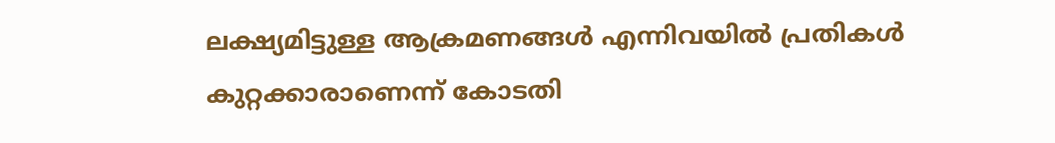ലക്ഷ്യമിട്ടുള്ള ആക്രമണങ്ങൾ എന്നിവയിൽ പ്രതികൾ കുറ്റക്കാരാണെന്ന് കോടതി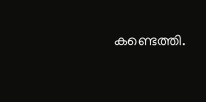കണ്ടെത്തി.